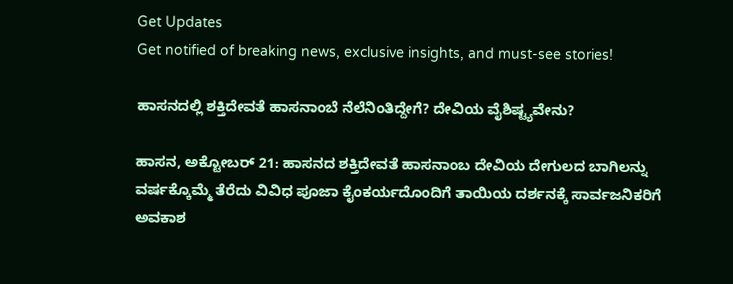Get Updates
Get notified of breaking news, exclusive insights, and must-see stories!

ಹಾಸನದಲ್ಲಿ ಶಕ್ತಿದೇವತೆ ಹಾಸನಾಂಬೆ ನೆಲೆನಿಂತಿದ್ದೇಗೆ? ದೇವಿಯ ವೈಶಿಷ್ಟ್ಯವೇನು?

ಹಾಸನ, ಅಕ್ಟೋಬರ್‌ 21: ಹಾಸನದ ಶಕ್ತಿದೇವತೆ ಹಾಸನಾಂಬ ದೇವಿಯ ದೇಗುಲದ ಬಾಗಿಲನ್ನು ವರ್ಷಕ್ಕೊಮ್ಮೆ ತೆರೆದು ವಿವಿಧ ಪೂಜಾ ಕೈಂಕರ್ಯದೊಂದಿಗೆ ತಾಯಿಯ ದರ್ಶನಕ್ಕೆ ಸಾರ್ವಜನಿಕರಿಗೆ ಅವಕಾಶ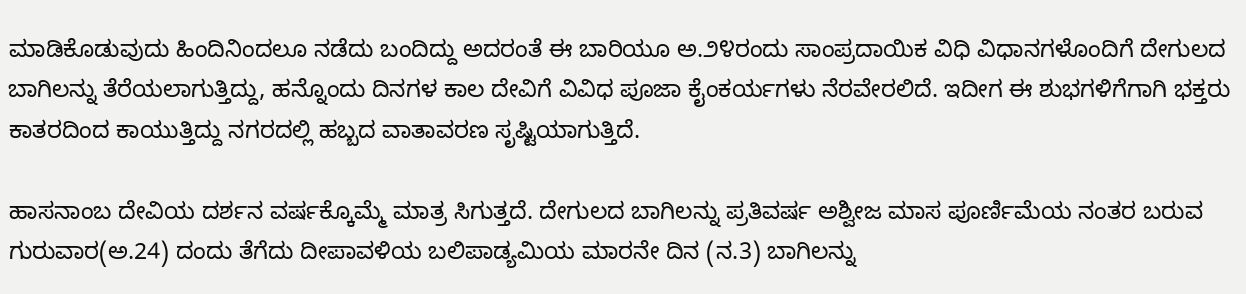ಮಾಡಿಕೊಡುವುದು ಹಿಂದಿನಿಂದಲೂ ನಡೆದು ಬಂದಿದ್ದು ಅದರಂತೆ ಈ ಬಾರಿಯೂ ಅ.೨೪ರಂದು ಸಾಂಪ್ರದಾಯಿಕ ವಿಧಿ ವಿಧಾನಗಳೊಂದಿಗೆ ದೇಗುಲದ ಬಾಗಿಲನ್ನು ತೆರೆಯಲಾಗುತ್ತಿದ್ದು, ಹನ್ನೊಂದು ದಿನಗಳ ಕಾಲ ದೇವಿಗೆ ವಿವಿಧ ಪೂಜಾ ಕೈಂಕರ್ಯಗಳು ನೆರವೇರಲಿದೆ. ಇದೀಗ ಈ ಶುಭಗಳಿಗೆಗಾಗಿ ಭಕ್ತರು ಕಾತರದಿಂದ ಕಾಯುತ್ತಿದ್ದು ನಗರದಲ್ಲಿ ಹಬ್ಬದ ವಾತಾವರಣ ಸೃಷ್ಟಿಯಾಗುತ್ತಿದೆ.

ಹಾಸನಾಂಬ ದೇವಿಯ ದರ್ಶನ ವರ್ಷಕ್ಕೊಮ್ಮೆ ಮಾತ್ರ ಸಿಗುತ್ತದೆ. ದೇಗುಲದ ಬಾಗಿಲನ್ನು ಪ್ರತಿವರ್ಷ ಅಶ್ವೀಜ ಮಾಸ ಪೂರ್ಣಿಮೆಯ ನಂತರ ಬರುವ ಗುರುವಾರ(ಅ.24) ದಂದು ತೆಗೆದು ದೀಪಾವಳಿಯ ಬಲಿಪಾಡ್ಯಮಿಯ ಮಾರನೇ ದಿನ (ನ.3) ಬಾಗಿಲನ್ನು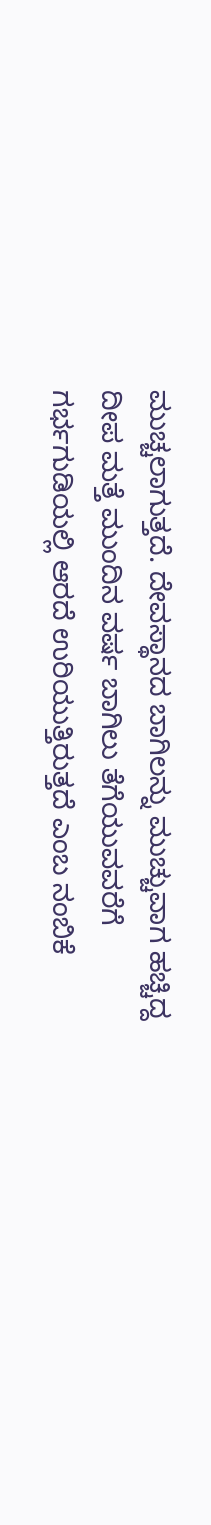ಮುಚ್ಚಲಾಗುತ್ತದೆ. ದೇವಸ್ಥಾನದ ಬಾಗಿಲನ್ನು ಮುಚ್ಚುವಾಗ ಹಚ್ಚಿದ್ದ ದೀಪ ಮತ್ತೆ ಮುಂದಿನ ವರ್ಷ ಬಾಗಿಲು ತೆಗೆಯುವವರೆಗೆ ಗರ್ಭಗುಡಿಯಲ್ಲಿ ಆರದೆ ಉರಿಯುತ್ತಿರುತ್ತದೆ ಎಂಬ ನಂಬಿಕೆ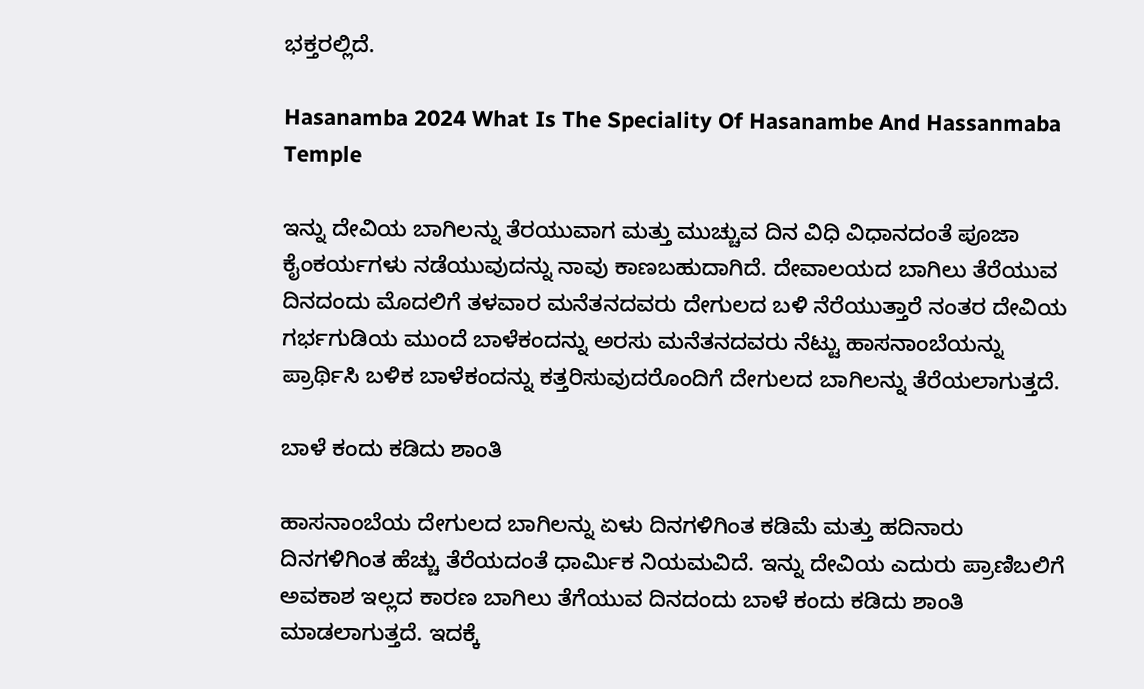ಭಕ್ತರಲ್ಲಿದೆ.

Hasanamba 2024 What Is The Speciality Of Hasanambe And Hassanmaba Temple

ಇನ್ನು ದೇವಿಯ ಬಾಗಿಲನ್ನು ತೆರಯುವಾಗ ಮತ್ತು ಮುಚ್ಚುವ ದಿನ ವಿಧಿ ವಿಧಾನದಂತೆ ಪೂಜಾ ಕೈಂಕರ್ಯಗಳು ನಡೆಯುವುದನ್ನು ನಾವು ಕಾಣಬಹುದಾಗಿದೆ. ದೇವಾಲಯದ ಬಾಗಿಲು ತೆರೆಯುವ ದಿನದಂದು ಮೊದಲಿಗೆ ತಳವಾರ ಮನೆತನದವರು ದೇಗುಲದ ಬಳಿ ನೆರೆಯುತ್ತಾರೆ ನಂತರ ದೇವಿಯ ಗರ್ಭಗುಡಿಯ ಮುಂದೆ ಬಾಳೆಕಂದನ್ನು ಅರಸು ಮನೆತನದವರು ನೆಟ್ಟು ಹಾಸನಾಂಬೆಯನ್ನು ಪ್ರಾರ್ಥಿಸಿ ಬಳಿಕ ಬಾಳೆಕಂದನ್ನು ಕತ್ತರಿಸುವುದರೊಂದಿಗೆ ದೇಗುಲದ ಬಾಗಿಲನ್ನು ತೆರೆಯಲಾಗುತ್ತದೆ.

ಬಾಳೆ ಕಂದು ಕಡಿದು ಶಾಂತಿ

ಹಾಸನಾಂಬೆಯ ದೇಗುಲದ ಬಾಗಿಲನ್ನು ಏಳು ದಿನಗಳಿಗಿಂತ ಕಡಿಮೆ ಮತ್ತು ಹದಿನಾರು ದಿನಗಳಿಗಿಂತ ಹೆಚ್ಚು ತೆರೆಯದಂತೆ ಧಾರ್ಮಿಕ ನಿಯಮವಿದೆ. ಇನ್ನು ದೇವಿಯ ಎದುರು ಪ್ರಾಣಿಬಲಿಗೆ ಅವಕಾಶ ಇಲ್ಲದ ಕಾರಣ ಬಾಗಿಲು ತೆಗೆಯುವ ದಿನದಂದು ಬಾಳೆ ಕಂದು ಕಡಿದು ಶಾಂತಿ ಮಾಡಲಾಗುತ್ತದೆ. ಇದಕ್ಕೆ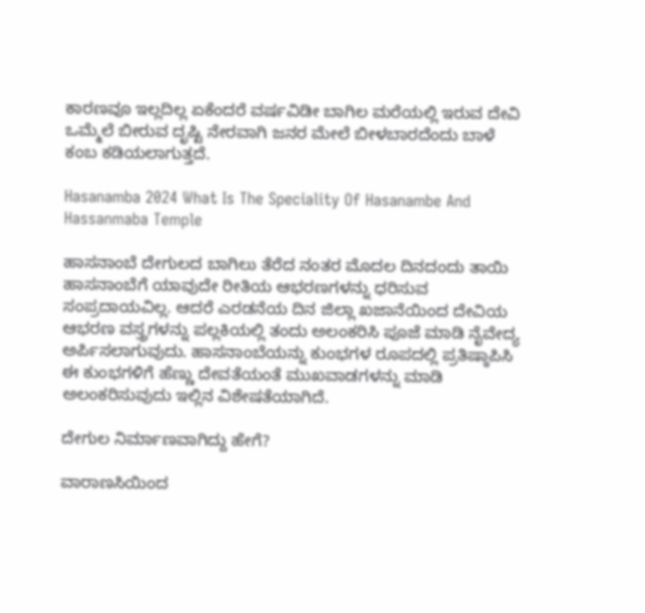ಕಾರಣವೂ ಇಲ್ಲದಿಲ್ಲ ಏಕೆಂದರೆ ವರ್ಷವಿಡೀ ಬಾಗಿಲ ಮರೆಯಲ್ಲಿ ಇರುವ ದೇವಿ ಒಮ್ಮೆಲೆ ಬೀರುವ ದೃಷ್ಟಿ ನೇರವಾಗಿ ಜನರ ಮೇಲೆ ಬೀಳಬಾರದೆಂದು ಬಾಳೆ ಕಂಬ ಕಡಿಯಲಾಗುತ್ತದೆ.

Hasanamba 2024 What Is The Speciality Of Hasanambe And Hassanmaba Temple

ಹಾಸನಾಂಬೆ ದೇಗುಲದ ಬಾಗಿಲು ತೆರೆದ ನಂತರ ಮೊದಲ ದಿನದಂದು ತಾಯಿ ಹಾಸನಾಂಬೆಗೆ ಯಾವುದೇ ರೀತಿಯ ಆಭರಣಗಳನ್ನು ಧರಿಸುವ ಸಂಪ್ರದಾಯವಿಲ್ಲ. ಆದರೆ ಎರಡನೆಯ ದಿನ ಜಿಲ್ಲಾ ಖಜಾನೆಯಿಂದ ದೇವಿಯ ಆಭರಣ ವಸ್ತ್ರಗಳನ್ನು ಪಲ್ಲಕಿಯಲ್ಲಿ ತಂದು ಅಲಂಕರಿಸಿ ಪೂಜೆ ಮಾಡಿ ನೈವೇದ್ಯ ಅರ್ಪಿಸಲಾಗುವುದು. ಹಾಸನಾಂಬೆಯನ್ನು ಕುಂಭಗಳ ರೂಪದಲ್ಲಿ ಪ್ರತಿಷ್ಠಾಪಿಸಿ ಈ ಕುಂಭಗಳಿಗೆ ಹೆಣ್ಣು ದೇವತೆಯಂತೆ ಮುಖವಾಡಗಳನ್ನು ಮಾಡಿ ಅಲಂಕರಿಸುವುದು ಇಲ್ಲಿನ ವಿಶೇಷತೆಯಾಗಿದೆ.

ದೇಗುಲ ನಿರ್ಮಾಣವಾಗಿದ್ದು ಹೇಗೆ?

ವಾರಾಣಸಿಯಿಂದ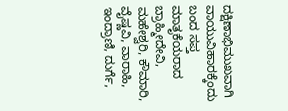ದಕ್ಷಿಣಾಭಿಮುಖವಾಗಿ ವಾಯುವಿಹಾರಕ್ಕೆಂದು ಬಂದ ಸಪ್ತ ಮಾತೃಕೆಯರಾದ ಬ್ರಾಹ್ಮೀದೇವಿ, ಮಹೇಶ್ವರಿ, ಕೌಮಾರಿ, ವೈಷ್ಣವಿ, ವಾರಾಹಿ, ಇಂದ್ರಾಣಿ, ದುರ್ಗೆ,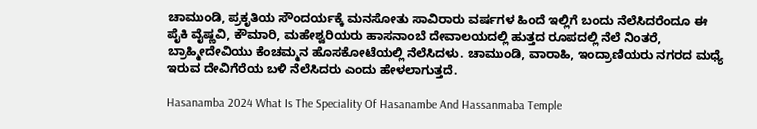ಚಾಮುಂಡಿ, ಪ್ರಕೃತಿಯ ಸೌಂದರ್ಯಕ್ಕೆ ಮನಸೋತು ಸಾವಿರಾರು ವರ್ಷಗಳ ಹಿಂದೆ ಇಲ್ಲಿಗೆ ಬಂದು ನೆಲೆಸಿದರೆಂದೂ ಈ ಪೈಕಿ ವೈಷ್ಣವಿ, ಕೌಮಾರಿ, ಮಹೇಶ್ವರಿಯರು ಹಾಸನಾಂಬೆ ದೇವಾಲಯದಲ್ಲಿ ಹುತ್ತದ ರೂಪದಲ್ಲಿ ನೆಲೆ ನಿಂತರೆ, ಬ್ರಾಹ್ಮೀದೇವಿಯು ಕೆಂಚಮ್ಮನ ಹೊಸಕೋಟೆಯಲ್ಲಿ ನೆಲೆಸಿದಳು. ಚಾಮುಂಡಿ, ವಾರಾಹಿ, ಇಂದ್ರಾಣಿಯರು ನಗರದ ಮಧ್ಯೆ ಇರುವ ದೇವಿಗೆರೆಯ ಬಳಿ ನೆಲೆಸಿದರು ಎಂದು ಹೇಳಲಾಗುತ್ತದೆ.

Hasanamba 2024 What Is The Speciality Of Hasanambe And Hassanmaba Temple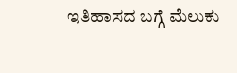ಇತಿಹಾಸದ ಬಗ್ಗೆ ಮೆಲುಕು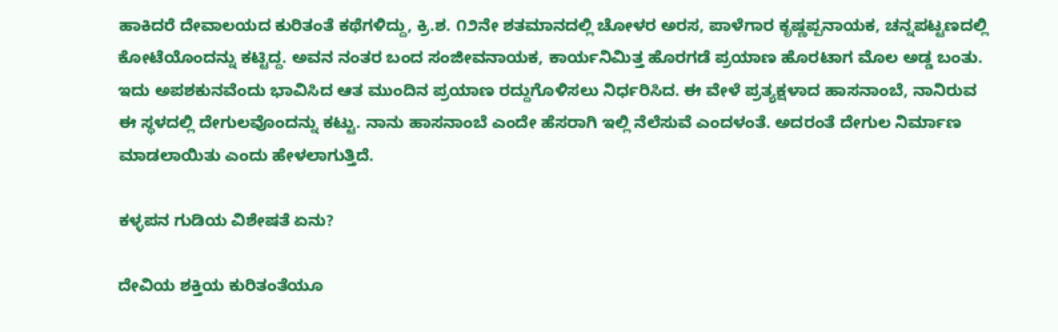ಹಾಕಿದರೆ ದೇವಾಲಯದ ಕುರಿತಂತೆ ಕಥೆಗಳಿದ್ದು, ಕ್ರಿ.ಶ. ೧೨ನೇ ಶತಮಾನದಲ್ಲಿ ಚೋಳರ ಅರಸ, ಪಾಳೆಗಾರ ಕೃಷ್ಣಪ್ಪನಾಯಕ, ಚನ್ನಪಟ್ಟಣದಲ್ಲಿ ಕೋಟೆಯೊಂದನ್ನು ಕಟ್ಟಿದ್ದ. ಅವನ ನಂತರ ಬಂದ ಸಂಜೀವನಾಯಕ, ಕಾರ್ಯನಿಮಿತ್ತ ಹೊರಗಡೆ ಪ್ರಯಾಣ ಹೊರಟಾಗ ಮೊಲ ಅಡ್ಡ ಬಂತು. ಇದು ಅಪಶಕುನವೆಂದು ಭಾವಿಸಿದ ಆತ ಮುಂದಿನ ಪ್ರಯಾಣ ರದ್ದುಗೊಳಿಸಲು ನಿರ್ಧರಿಸಿದ. ಈ ವೇಳೆ ಪ್ರತ್ಯಕ್ಷಳಾದ ಹಾಸನಾಂಬೆ, ನಾನಿರುವ ಈ ಸ್ಥಳದಲ್ಲಿ ದೇಗುಲವೊಂದನ್ನು ಕಟ್ಟು. ನಾನು ಹಾಸನಾಂಬೆ ಎಂದೇ ಹೆಸರಾಗಿ ಇಲ್ಲಿ ನೆಲೆಸುವೆ ಎಂದಳಂತೆ. ಅದರಂತೆ ದೇಗುಲ ನಿರ್ಮಾಣ ಮಾಡಲಾಯಿತು ಎಂದು ಹೇಳಲಾಗುತ್ತಿದೆ.

ಕಳ್ಳಪನ ಗುಡಿಯ ವಿಶೇಷತೆ ಏನು?

ದೇವಿಯ ಶಕ್ತಿಯ ಕುರಿತಂತೆಯೂ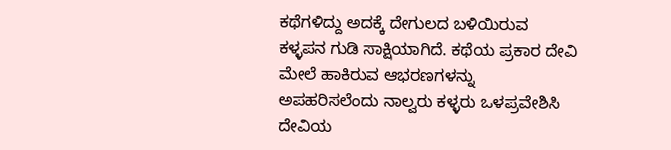ಕಥೆಗಳಿದ್ದು ಅದಕ್ಕೆ ದೇಗುಲದ ಬಳಿಯಿರುವ ಕಳ್ಳಪನ ಗುಡಿ ಸಾಕ್ಷಿಯಾಗಿದೆ. ಕಥೆಯ ಪ್ರಕಾರ ದೇವಿ ಮೇಲೆ ಹಾಕಿರುವ ಆಭರಣಗಳನ್ನು ಅಪಹರಿಸಲೆಂದು ನಾಲ್ವರು ಕಳ್ಳರು ಒಳಪ್ರವೇಶಿಸಿ ದೇವಿಯ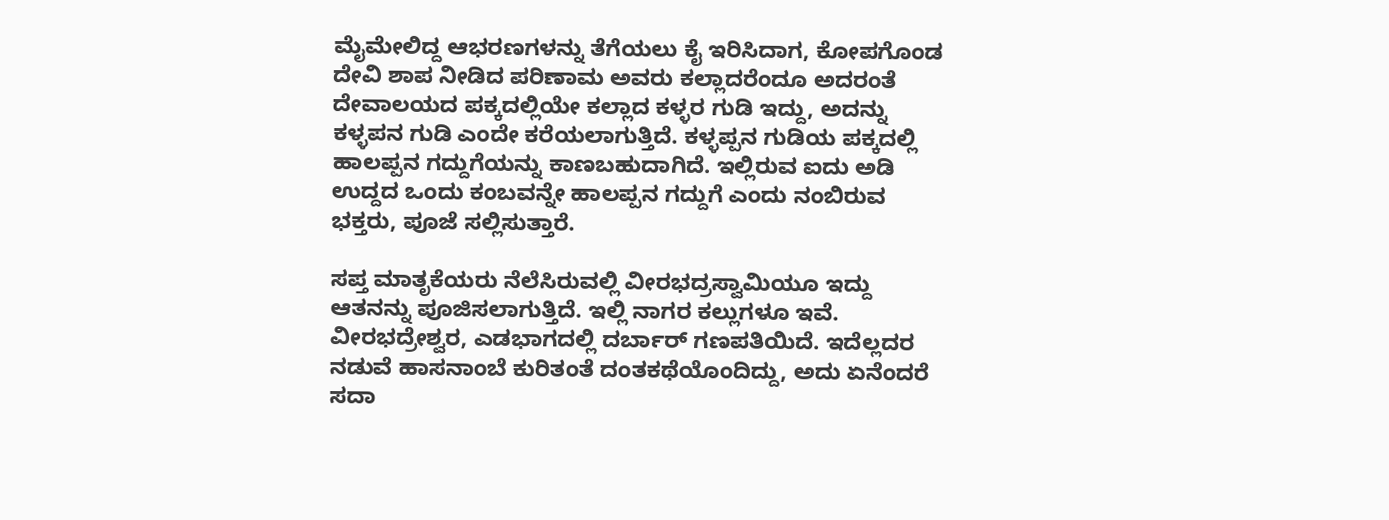ಮೈಮೇಲಿದ್ದ ಆಭರಣಗಳನ್ನು ತೆಗೆಯಲು ಕೈ ಇರಿಸಿದಾಗ, ಕೋಪಗೊಂಡ ದೇವಿ ಶಾಪ ನೀಡಿದ ಪರಿಣಾಮ ಅವರು ಕಲ್ಲಾದರೆಂದೂ ಅದರಂತೆ ದೇವಾಲಯದ ಪಕ್ಕದಲ್ಲಿಯೇ ಕಲ್ಲಾದ ಕಳ್ಳರ ಗುಡಿ ಇದ್ದು, ಅದನ್ನು ಕಳ್ಳಪನ ಗುಡಿ ಎಂದೇ ಕರೆಯಲಾಗುತ್ತಿದೆ. ಕಳ್ಳಪ್ಪನ ಗುಡಿಯ ಪಕ್ಕದಲ್ಲಿ ಹಾಲಪ್ಪನ ಗದ್ದುಗೆಯನ್ನು ಕಾಣಬಹುದಾಗಿದೆ. ಇಲ್ಲಿರುವ ಐದು ಅಡಿ ಉದ್ದದ ಒಂದು ಕಂಬವನ್ನೇ ಹಾಲಪ್ಪನ ಗದ್ದುಗೆ ಎಂದು ನಂಬಿರುವ ಭಕ್ತರು, ಪೂಜೆ ಸಲ್ಲಿಸುತ್ತಾರೆ.

ಸಪ್ತ ಮಾತೃಕೆಯರು ನೆಲೆಸಿರುವಲ್ಲಿ ವೀರಭದ್ರಸ್ವಾಮಿಯೂ ಇದ್ದು ಆತನನ್ನು ಪೂಜಿಸಲಾಗುತ್ತಿದೆ. ಇಲ್ಲಿ ನಾಗರ ಕಲ್ಲುಗಳೂ ಇವೆ. ವೀರಭದ್ರೇಶ್ವರ, ಎಡಭಾಗದಲ್ಲಿ ದರ್ಬಾರ್ ಗಣಪತಿಯಿದೆ. ಇದೆಲ್ಲದರ ನಡುವೆ ಹಾಸನಾಂಬೆ ಕುರಿತಂತೆ ದಂತಕಥೆಯೊಂದಿದ್ದು, ಅದು ಏನೆಂದರೆ ಸದಾ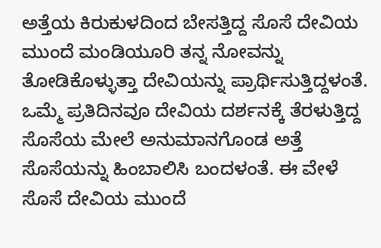ಅತ್ತೆಯ ಕಿರುಕುಳದಿಂದ ಬೇಸತ್ತಿದ್ದ ಸೊಸೆ ದೇವಿಯ ಮುಂದೆ ಮಂಡಿಯೂರಿ ತನ್ನ ನೋವನ್ನು ತೋಡಿಕೊಳ್ಳುತ್ತಾ ದೇವಿಯನ್ನು ಪ್ರಾರ್ಥಿಸುತ್ತಿದ್ದಳಂತೆ. ಒಮ್ಮೆ ಪ್ರತಿದಿನವೂ ದೇವಿಯ ದರ್ಶನಕ್ಕೆ ತೆರಳುತ್ತಿದ್ದ ಸೊಸೆಯ ಮೇಲೆ ಅನುಮಾನಗೊಂಡ ಅತ್ತೆ ಸೊಸೆಯನ್ನು ಹಿಂಬಾಲಿಸಿ ಬಂದಳಂತೆ. ಈ ವೇಳೆ ಸೊಸೆ ದೇವಿಯ ಮುಂದೆ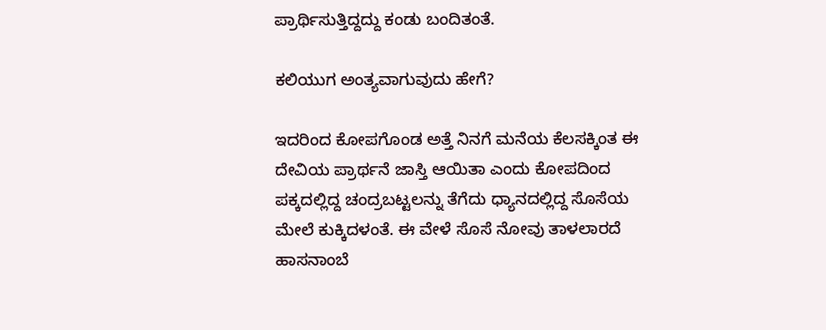ಪ್ರಾರ್ಥಿಸುತ್ತಿದ್ದದ್ದು ಕಂಡು ಬಂದಿತಂತೆ.

ಕಲಿಯುಗ ಅಂತ್ಯವಾಗುವುದು ಹೇಗೆ?

ಇದರಿಂದ ಕೋಪಗೊಂಡ ಅತ್ತೆ ನಿನಗೆ ಮನೆಯ ಕೆಲಸಕ್ಕಿಂತ ಈ ದೇವಿಯ ಪ್ರಾರ್ಥನೆ ಜಾಸ್ತಿ ಆಯಿತಾ ಎಂದು ಕೋಪದಿಂದ ಪಕ್ಕದಲ್ಲಿದ್ದ ಚಂದ್ರಬಟ್ಟಲನ್ನು ತೆಗೆದು ಧ್ಯಾನದಲ್ಲಿದ್ದ ಸೊಸೆಯ ಮೇಲೆ ಕುಕ್ಕಿದಳಂತೆ. ಈ ವೇಳೆ ಸೊಸೆ ನೋವು ತಾಳಲಾರದೆ ಹಾಸನಾಂಬೆ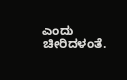ಎಂದು ಚೀರಿದಳಂತೆ.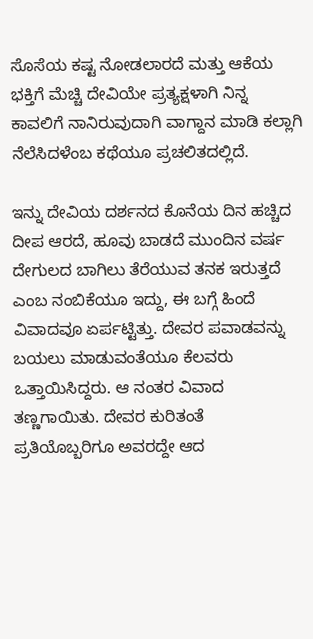ಸೊಸೆಯ ಕಷ್ಟ ನೋಡಲಾರದೆ ಮತ್ತು ಆಕೆಯ ಭಕ್ತಿಗೆ ಮೆಚ್ಚಿ ದೇವಿಯೇ ಪ್ರತ್ಯಕ್ಷಳಾಗಿ ನಿನ್ನ ಕಾವಲಿಗೆ ನಾನಿರುವುದಾಗಿ ವಾಗ್ದಾನ ಮಾಡಿ ಕಲ್ಲಾಗಿ ನೆಲೆಸಿದಳೆಂಬ ಕಥೆಯೂ ಪ್ರಚಲಿತದಲ್ಲಿದೆ.

ಇನ್ನು ದೇವಿಯ ದರ್ಶನದ ಕೊನೆಯ ದಿನ ಹಚ್ಚಿದ ದೀಪ ಆರದೆ, ಹೂವು ಬಾಡದೆ ಮುಂದಿನ ವರ್ಷ ದೇಗುಲದ ಬಾಗಿಲು ತೆರೆಯುವ ತನಕ ಇರುತ್ತದೆ ಎಂಬ ನಂಬಿಕೆಯೂ ಇದ್ದು, ಈ ಬಗ್ಗೆ ಹಿಂದೆ ವಿವಾದವೂ ಏರ್ಪಟ್ಟಿತ್ತು. ದೇವರ ಪವಾಡವನ್ನು ಬಯಲು ಮಾಡುವಂತೆಯೂ ಕೆಲವರು ಒತ್ತಾಯಿಸಿದ್ದರು. ಆ ನಂತರ ವಿವಾದ ತಣ್ಣಗಾಯಿತು. ದೇವರ ಕುರಿತಂತೆ ಪ್ರತಿಯೊಬ್ಬರಿಗೂ ಅವರದ್ದೇ ಆದ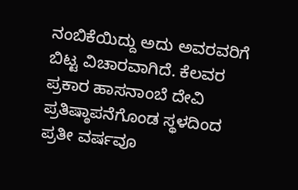ನಂಬಿಕೆಯಿದ್ದು ಅದು ಅವರವರಿಗೆ ಬಿಟ್ಟ ವಿಚಾರವಾಗಿದೆ. ಕೆಲವರ ಪ್ರಕಾರ ಹಾಸನಾಂಬೆ ದೇವಿ ಪ್ರತಿಷ್ಠಾಪನೆಗೊಂಡ ಸ್ಥಳದಿಂದ ಪ್ರತೀ ವರ್ಷವೂ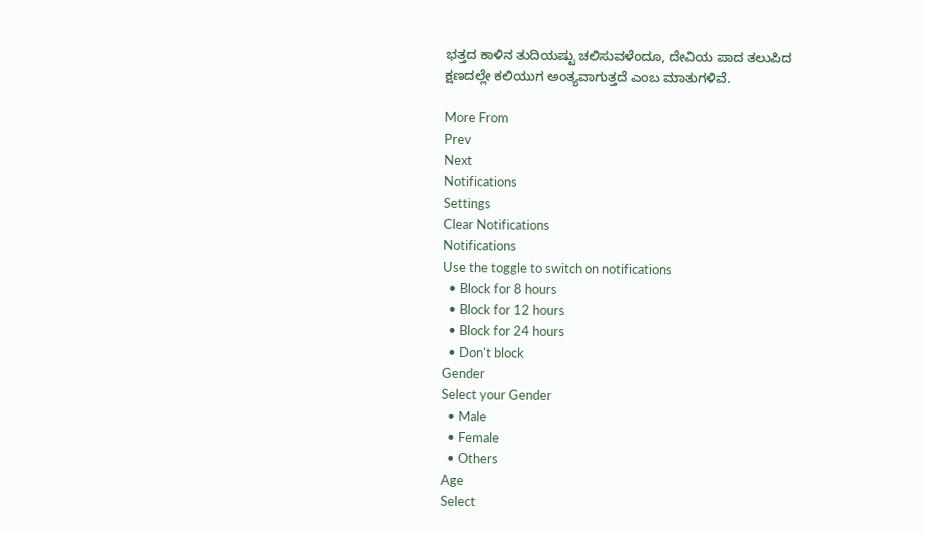ಭತ್ತದ ಕಾಳಿನ ತುದಿಯಷ್ಟು ಚಲಿಸುವಳೆಂದೂ, ದೇವಿಯ ಪಾದ ತಲುಪಿದ ಕ್ಷಣದಲ್ಲೇ ಕಲಿಯುಗ ಅಂತ್ಯವಾಗುತ್ತದೆ ಎಂಬ ಮಾತುಗಳಿವೆ.

More From
Prev
Next
Notifications
Settings
Clear Notifications
Notifications
Use the toggle to switch on notifications
  • Block for 8 hours
  • Block for 12 hours
  • Block for 24 hours
  • Don't block
Gender
Select your Gender
  • Male
  • Female
  • Others
Age
Select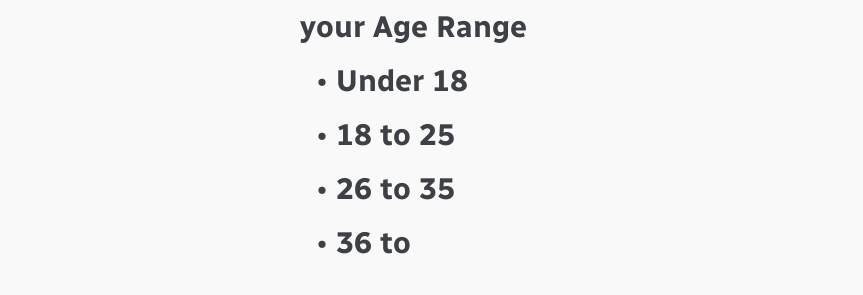your Age Range
  • Under 18
  • 18 to 25
  • 26 to 35
  • 36 to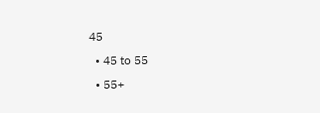45
  • 45 to 55
  • 55+